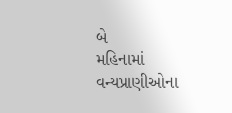બે
મહિનામાં વન્યપ્રાણીઓના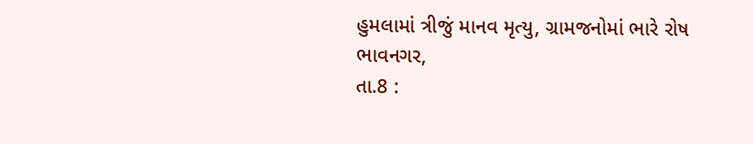હુમલામાં ત્રીજું માનવ મૃત્યુ, ગ્રામજનોમાં ભારે રોષ
ભાવનગર,
તા.8 :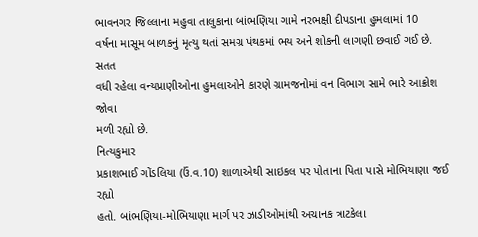ભાવનગર જિલ્લાના મહુવા તાલુકાના બાંભણિયા ગામે નરભક્ષી દીપડાના હુમલામાં 10
વર્ષના માસૂમ બાળકનું મૃત્યુ થતાં સમગ્ર પંથકમાં ભય અને શોકની લાગણી છવાઈ ગઈ છે. સતત
વધી રહેલા વન્યપ્રાણીઓના હુમલાઓને કારણે ગ્રામજનોમાં વન વિભાગ સામે ભારે આક્રોશ જોવા
મળી રહ્યો છે.
નિત્યકુમાર
પ્રકાશભાઈ ગોંડલિયા (ઉં.વ.10) શાળાએથી સાઇકલ પર પોતાના પિતા પાસે મોભિયાણા જઈ રહ્યો
હતો. બાંભણિયા-મોભિયાણા માર્ગ પર ઝાડીઓમાંથી અચાનક ત્રાટકેલા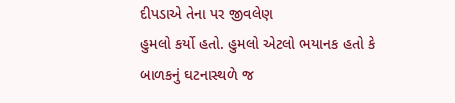દીપડાએ તેના પર જીવલેણ
હુમલો કર્યો હતો. હુમલો એટલો ભયાનક હતો કે બાળકનું ઘટનાસ્થળે જ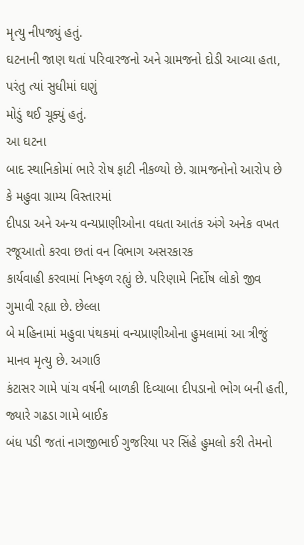મૃત્યુ નીપજ્યું હતું.
ઘટનાની જાણ થતાં પરિવારજનો અને ગ્રામજનો દોડી આવ્યા હતા, પરંતુ ત્યાં સુધીમાં ઘણું
મોડું થઈ ચૂક્યું હતું.
આ ઘટના
બાદ સ્થાનિકોમાં ભારે રોષ ફાટી નીકળ્યો છે. ગ્રામજનોનો આરોપ છે કે મહુવા ગ્રામ્ય વિસ્તારમાં
દીપડા અને અન્ય વન્યપ્રાણીઓના વધતા આતંક અંગે અનેક વખત રજૂઆતો કરવા છતાં વન વિભાગ અસરકારક
કાર્યવાહી કરવામાં નિષ્ફળ રહ્યું છે. પરિણામે નિર્દોષ લોકો જીવ ગુમાવી રહ્યા છે. છેલ્લા
બે મહિનામાં મહુવા પંથકમાં વન્યપ્રાણીઓના હુમલામાં આ ત્રીજું માનવ મૃત્યુ છે. અગાઉ
કંટાસર ગામે પાંચ વર્ષની બાળકી દિવ્યાબા દીપડાનો ભોગ બની હતી, જ્યારે ગઢડા ગામે બાઈક
બંધ પડી જતાં નાગજીભાઈ ગુજરિયા પર સિંહે હુમલો કરી તેમનો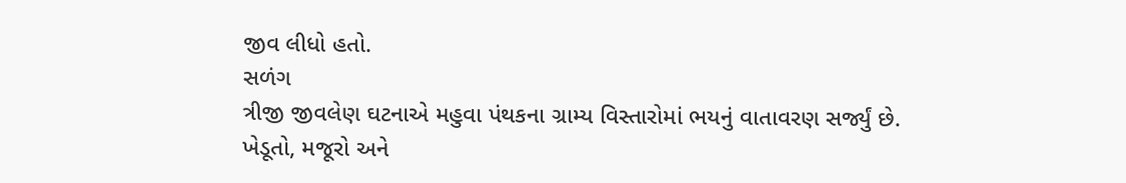જીવ લીધો હતો.
સળંગ
ત્રીજી જીવલેણ ઘટનાએ મહુવા પંથકના ગ્રામ્ય વિસ્તારોમાં ભયનું વાતાવરણ સર્જ્યું છે.
ખેડૂતો, મજૂરો અને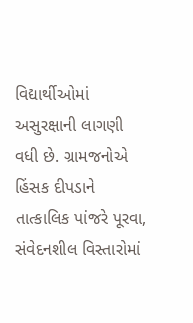વિદ્યાર્થીઓમાં અસુરક્ષાની લાગણી વધી છે. ગ્રામજનોએ હિંસક દીપડાને
તાત્કાલિક પાંજરે પૂરવા, સંવેદનશીલ વિસ્તારોમાં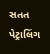સતત પેટ્રાલિંગ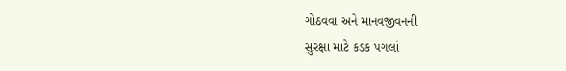ગોઠવવા અને માનવજીવનની
સુરક્ષા માટે કડક પગલાં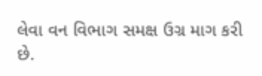લેવા વન વિભાગ સમક્ષ ઉગ્ર માગ કરી છે.